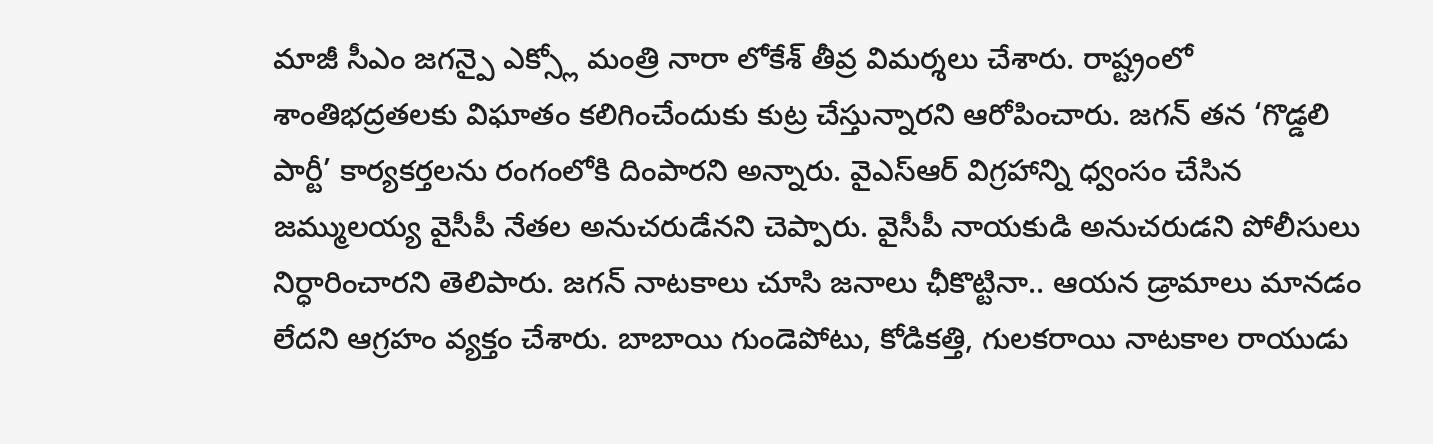మాజీ సీఎం జగన్పై ఎక్స్లో మంత్రి నారా లోకేశ్ తీవ్ర విమర్శలు చేశారు. రాష్ట్రంలో శాంతిభద్రతలకు విఘాతం కలిగించేందుకు కుట్ర చేస్తున్నారని ఆరోపించారు. జగన్ తన ‘గొడ్డలి పార్టీ’ కార్యకర్తలను రంగంలోకి దింపారని అన్నారు. వైఎస్ఆర్ విగ్రహాన్ని ధ్వంసం చేసిన జమ్ములయ్య వైసీపీ నేతల అనుచరుడేనని చెప్పారు. వైసీపీ నాయకుడి అనుచరుడని పోలీసులు నిర్ధారించారని తెలిపారు. జగన్ నాటకాలు చూసి జనాలు ఛీకొట్టినా.. ఆయన డ్రామాలు మానడం లేదని ఆగ్రహం వ్యక్తం చేశారు. బాబాయి గుండెపోటు, కోడికత్తి, గులకరాయి నాటకాల రాయుడు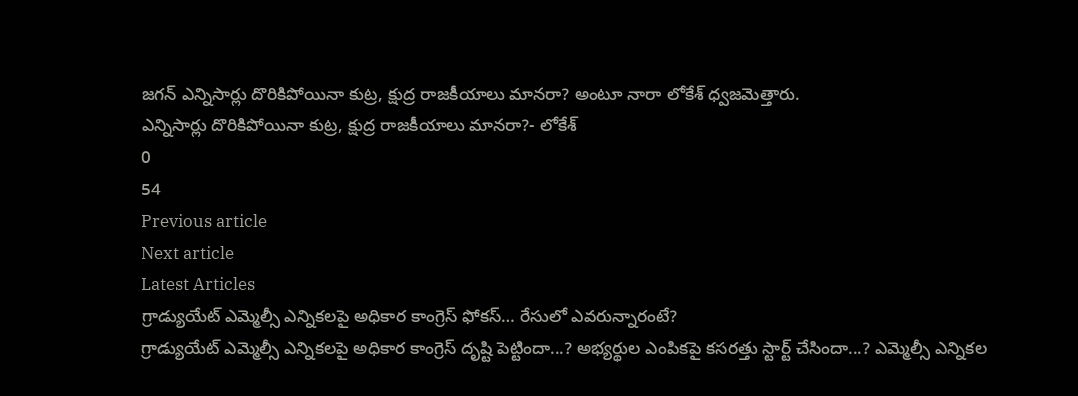జగన్ ఎన్నిసార్లు దొరికిపోయినా కుట్ర, క్షుద్ర రాజకీయాలు మానరా? అంటూ నారా లోకేశ్ ధ్వజమెత్తారు.
ఎన్నిసార్లు దొరికిపోయినా కుట్ర, క్షుద్ర రాజకీయాలు మానరా?- లోకేశ్
0
54
Previous article
Next article
Latest Articles
గ్రాడ్యుయేట్ ఎమ్మెల్సీ ఎన్నికలపై అధికార కాంగ్రెస్ ఫోకస్… రేసులో ఎవరున్నారంటే?
గ్రాడ్యుయేట్ ఎమ్మెల్సీ ఎన్నికలపై అధికార కాంగ్రెస్ దృష్టి పెట్టిందా...? అభ్యర్థుల ఎంపికపై కసరత్తు స్టార్ట్ చేసిందా...? ఎమ్మెల్సీ ఎన్నికల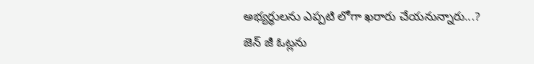అభ్యర్థులను ఎప్పటి లోగా ఖరారు చేయనున్నారు...? జెన్ జీ ఓట్లను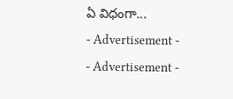ఏ విధంగా...
- Advertisement -
- Advertisement -